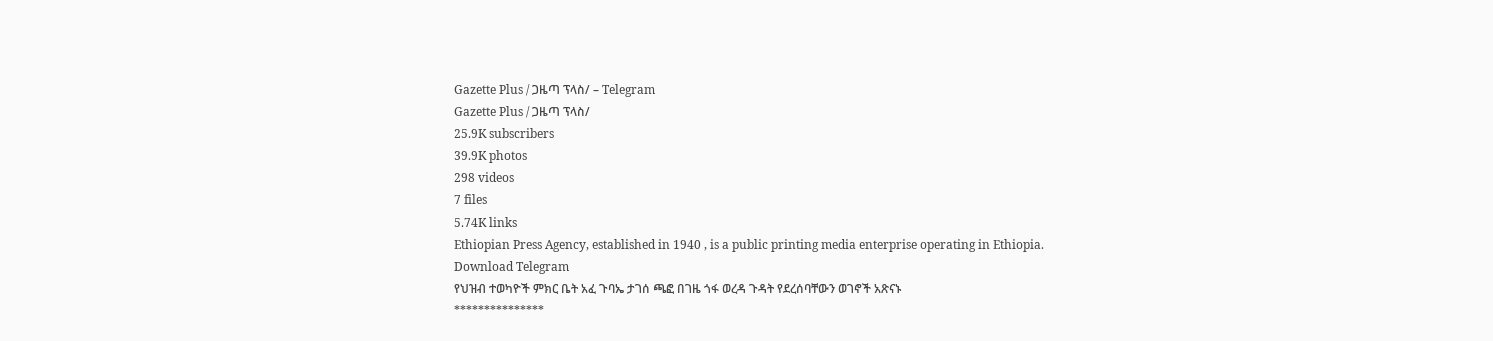Gazette Plus / ጋዜጣ ፕላስ/ – Telegram
Gazette Plus / ጋዜጣ ፕላስ/
25.9K subscribers
39.9K photos
298 videos
7 files
5.74K links
Ethiopian Press Agency, established in 1940 , is a public printing media enterprise operating in Ethiopia.
Download Telegram
የህዝብ ተወካዮች ምክር ቤት አፈ ጉባኤ ታገሰ ጫፎ በገዜ ጎፋ ወረዳ ጉዳት የደረሰባቸውን ወገኖች አጽናኑ
***************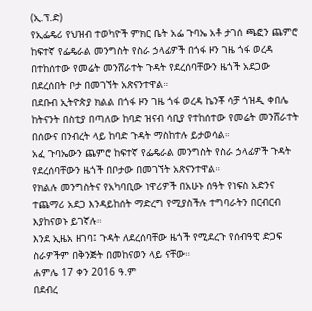(ኢ.ፕ.ድ)
የኢፌዴሪ የህዝብ ተወካዮች ምክር ቤት አፌ ጉባኤ አቶ ታገሰ ጫፎን ጨምሮ ከፍተኛ የፌዴራል መንግስት የስራ ኃላፊዎች በጎፋ ዞን ገዜ ጎፋ ወረዳ በተከሰተው የመሬት መንሸራተት ጉዳት የደረሰባቸውን ዜጎች አደጋው በደረሰበት ቦታ በመገኘት አጽናንተዋል።
በደቡብ ኢትዮጵያ ክልል በጎፋ ዞን ገዜ ጎፋ ወረዳ ኬንቾ ሳቻ ጎዝዲ ቀበሌ ከትናንት በስቲያ በጣለው ከባድ ዝናብ ሳቢያ የተከሰተው የመሬት መንሸራተት በሰውና በንብረት ላይ ከባድ ጉዳት ማስከተሉ ይታወሳል።
አፈ ጉባኤውን ጨምሮ ከፍተኛ የፌዴራል መንግስት የስራ ኃላፊዎች ጉዳት የደረሰባቸውን ዜጎች በቦታው በመገኘት አጽናንተዋል።
የክልሉ መንግስትና የአካባቢው ነዋሪዎች በአሁኑ ሰዓት የነፍስ አድንና ተጨማሪ አደጋ እንዳይከሰት ማድረግ የሚያስችሉ ተግባራትን በርብርብ እያከናወኑ ይገኛሉ።
እንደ ኢዜአ ዘገባ፤ ጉዳት ለደረሰባቸው ዜጎች የሚደረጉ የሰብዓዊ ድጋፍ ስራዎችም በቅንጅት በመከናወን ላይ ናቸው።
ሐምሌ 17 ቀን 2016 ዓ.ም
በደብረ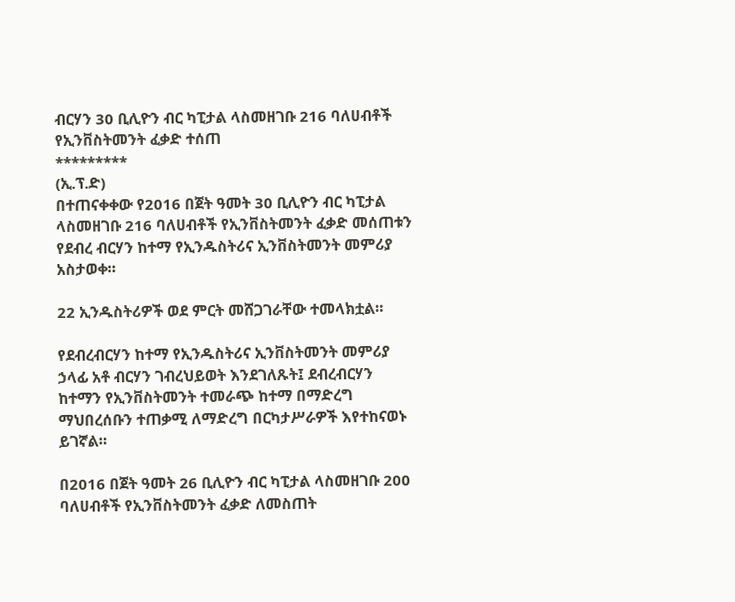ብርሃን 30 ቢሊዮን ብር ካፒታል ላስመዘገቡ 216 ባለሀብቶች የኢንቨስትመንት ፈቃድ ተሰጠ
*********
(ኢ.ፕ.ድ)
በተጠናቀቀው የ2016 በጀት ዓመት 30 ቢሊዮን ብር ካፒታል ላስመዘገቡ 216 ባለሀብቶች የኢንቨስትመንት ፈቃድ መሰጠቱን የደብረ ብርሃን ከተማ የኢንዱስትሪና ኢንቨስትመንት መምሪያ አስታወቀ።

22 ኢንዱስትሪዎች ወደ ምርት መሸጋገራቸው ተመላክቷል።

የደብረብርሃን ከተማ የኢንዱስትሪና ኢንቨስትመንት መምሪያ ኃላፊ አቶ ብርሃን ገብረህይወት እንደገለጹት፤ ደብረብርሃን ከተማን የኢንቨስትመንት ተመራጭ ከተማ በማድረግ ማህበረሰቡን ተጠቃሚ ለማድረግ በርካታሥራዎች እየተከናወኑ ይገኛል።

በ2016 በጀት ዓመት 26 ቢሊዮን ብር ካፒታል ላስመዘገቡ 200 ባለሀብቶች የኢንቨስትመንት ፈቃድ ለመስጠት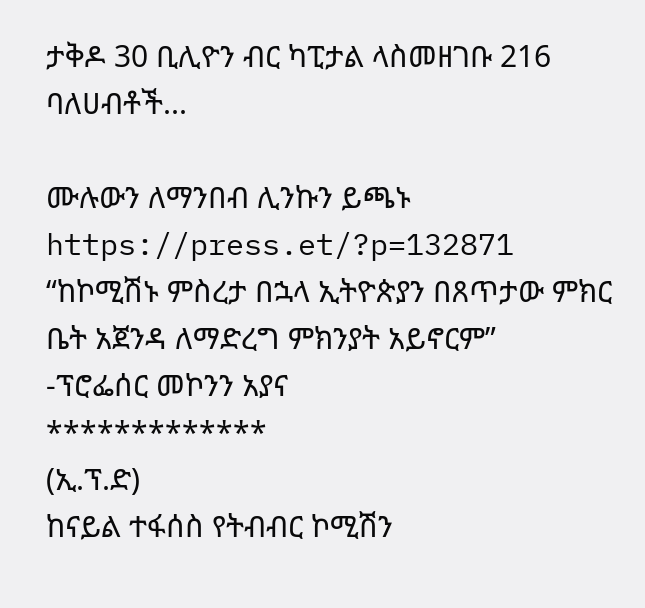ታቅዶ 30 ቢሊዮን ብር ካፒታል ላስመዘገቡ 216 ባለሀብቶች...

ሙሉውን ለማንበብ ሊንኩን ይጫኑ
https://press.et/?p=132871
“ከኮሚሽኑ ምስረታ በኋላ ኢትዮጵያን በጸጥታው ምክር ቤት አጀንዳ ለማድረግ ምክንያት አይኖርም”
-ፕሮፌሰር መኮንን አያና
*************
(ኢ.ፕ.ድ)
ከናይል ተፋሰስ የትብብር ኮሚሽን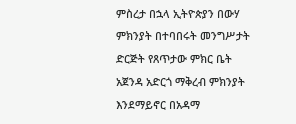ምስረታ በኋላ ኢትዮጵያን በውሃ ምክንያት በተባበሩት መንግሥታት ድርጅት የጸጥታው ምክር ቤት አጀንዳ አድርጎ ማቅረብ ምክንያት እንደማይኖር በአዳማ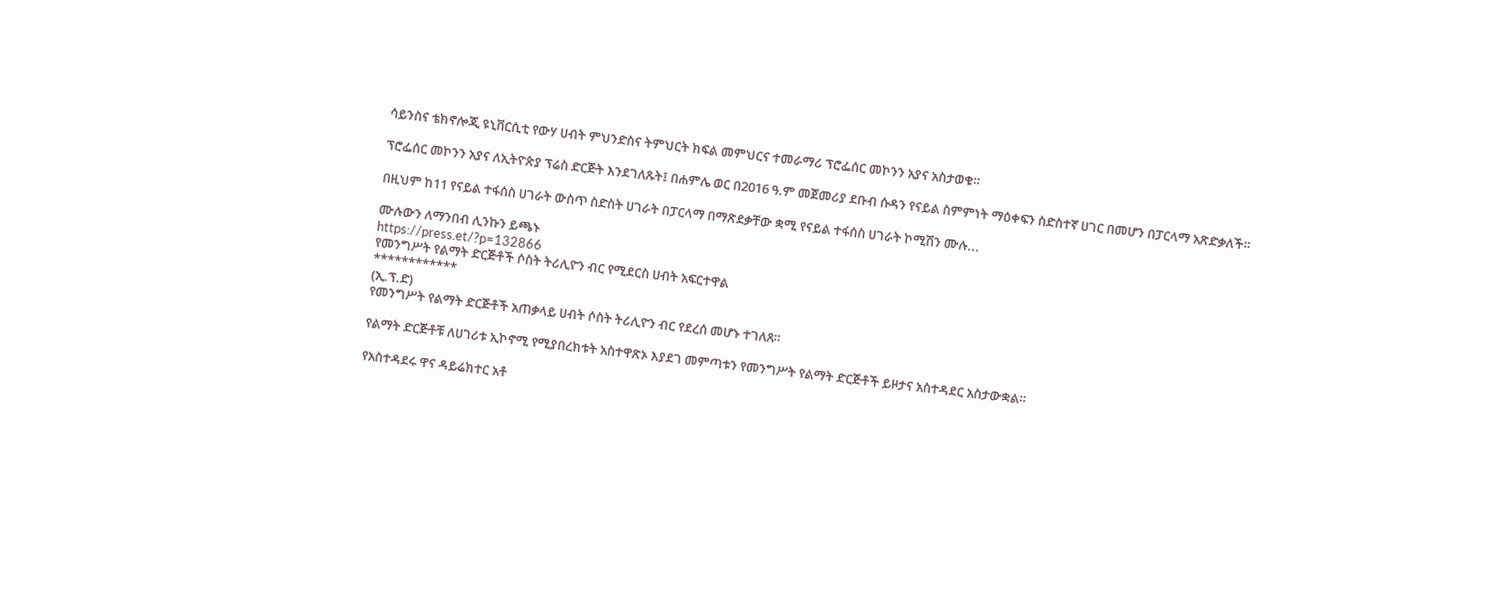ሳይንስና ቴክኖሎጂ ዩኒቨርሲቲ የውሃ ሀብት ምህንድስና ትምህርት ክፍል መምህርና ተመራማሪ ፕሮፌሰር መኮንን አያና አስታወቁ።

ፕሮፌሰር መኮንን አያና ለኢትዮጵያ ፕሬስ ድርጅት እንደገለጹት፤ በሐምሌ ወር በ2016 ዓ.ም መጀመሪያ ደቡብ ሱዳን የናይል ስምምነት ማዕቀፍን ስድስተኛ ሀገር በመሆን በፓርላማ አጽድቃለች።

በዚህም ከ11 የናይል ተፋሰስ ሀገራት ውስጥ ስድስት ሀገራት በፓርላማ በማጽደቃቸው ቋሚ የናይል ተፋሰስ ሀገራት ኮሚሽን ሙሉ...

ሙሉውን ለማንበብ ሊንኩን ይጫኑ
https://press.et/?p=132866
የመንግሥት የልማት ድርጅቶች ሶስት ትሪሊዮን ብር የሚደርስ ሀብት አፍርተዋል
************
(ኢ.ፕ.ድ)
የመንግሥት የልማት ድርጅቶች አጠቃላይ ሀብት ሶስት ትሪሊዮን ብር የደረሰ መሆኑ ተገለጸ።

የልማት ድርጅቶቹ ለሀገሪቱ ኢኮኖሚ የሚያበረክቱት አስተዋጽኦ እያደገ መምጣቱን የመንግሥት የልማት ድርጅቶች ይዞታና አስተዳደር አስታውቋል።

የአስተዳደሩ ዋና ዳይሬክተር አቶ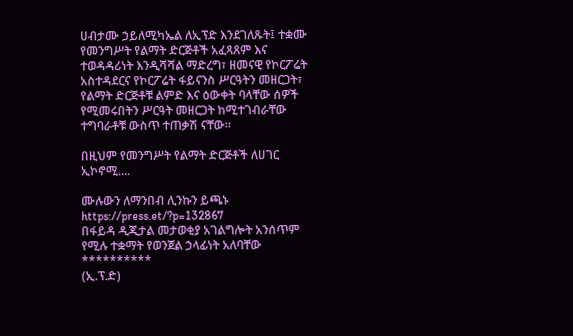ሀብታሙ ኃይለሚካኤል ለኢፕድ እንደገለጹት፤ ተቋሙ የመንግሥት የልማት ድርጅቶች አፈጻጸም እና ተወዳዳሪነት እንዲሻሻል ማድረግ፣ ዘመናዊ የኮርፖሬት አስተዳደርና የኮርፖሬት ፋይናንስ ሥርዓትን መዘርጋት፣ የልማት ድርጅቶቹ ልምድ እና ዕውቀት ባላቸው ሰዎች የሚመሩበትን ሥርዓት መዘርጋት ከሚተገብራቸው ተግባራቶቹ ውስጥ ተጠቃሽ ናቸው።

በዚህም የመንግሥት የልማት ድርጅቶች ለሀገር ኢኮኖሚ....

ሙሉውን ለማንበብ ሊንኩን ይጫኑ
https://press.et/?p=132867
በፋይዳ ዲጂታል መታወቂያ አገልግሎት አንሰጥም የሚሉ ተቋማት የወንጀል ኃላፊነት አለባቸው
**********
(ኢ.ፕ.ድ)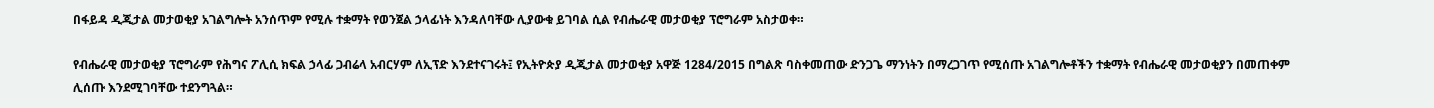በፋይዳ ዲጂታል መታወቂያ አገልግሎት አንሰጥም የሚሉ ተቋማት የወንጀል ኃላፊነት እንዳለባቸው ሊያውቁ ይገባል ሲል የብሔራዊ መታወቂያ ፕሮግራም አስታወቀ።

የብሔራዊ መታወቂያ ፕሮግራም የሕግና ፖሊሲ ክፍል ኃላፊ ጋብሬላ አብርሃም ለኢፕድ እንደተናገሩት፤ የኢትዮጵያ ዲጂታል መታወቂያ አዋጅ 1284/2015 በግልጽ ባስቀመጠው ድንጋጌ ማንነትን በማረጋገጥ የሚሰጡ አገልግሎቶችን ተቋማት የብሔራዊ መታወቂያን በመጠቀም ሊሰጡ እንደሚገባቸው ተደንግጓል።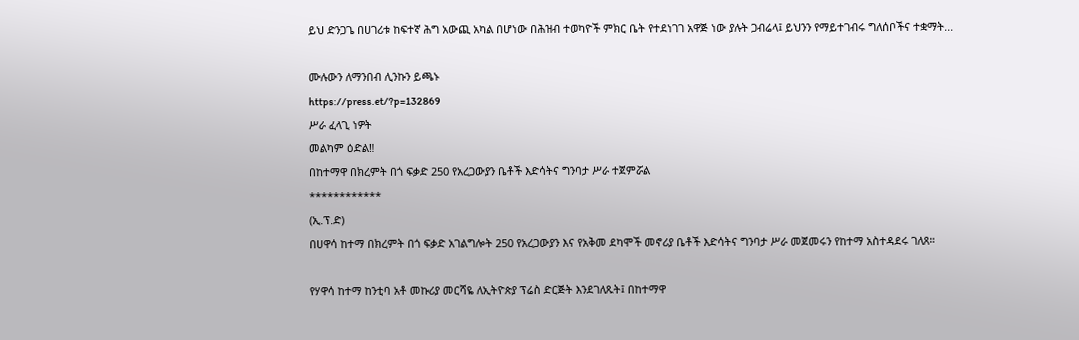ይህ ድንጋጌ በሀገሪቱ ከፍተኛ ሕግ አውጪ አካል በሆነው በሕዝብ ተወካዮች ምክር ቤት የተደነገገ አዋጅ ነው ያሉት ጋብሬላ፤ ይህንን የማይተገብሩ ግለሰቦችና ተቋማት...

ሙሉውን ለማንበብ ሊንኩን ይጫኑ
https://press.et/?p=132869
ሥራ ፈላጊ ነዎት
መልካም ዕድል‼
በከተማዋ በክረምት በጎ ፍቃድ 250 የአረጋውያን ቤቶች እድሳትና ግንባታ ሥራ ተጀምሯል
************
(ኢ.ፕ.ድ)
በሀዋሳ ከተማ በክረምት በጎ ፍቃድ አገልግሎት 250 የአረጋውያን እና የአቅመ ደካሞች መኖሪያ ቤቶች እድሳትና ግንባታ ሥራ መጀመሩን የከተማ አስተዳደሩ ገለጸ።

የሃዋሳ ከተማ ከንቲባ አቶ መኩሪያ መርሻዬ ለኢትዮጵያ ፕሬስ ድርጅት እንደገለጹት፤ በከተማዋ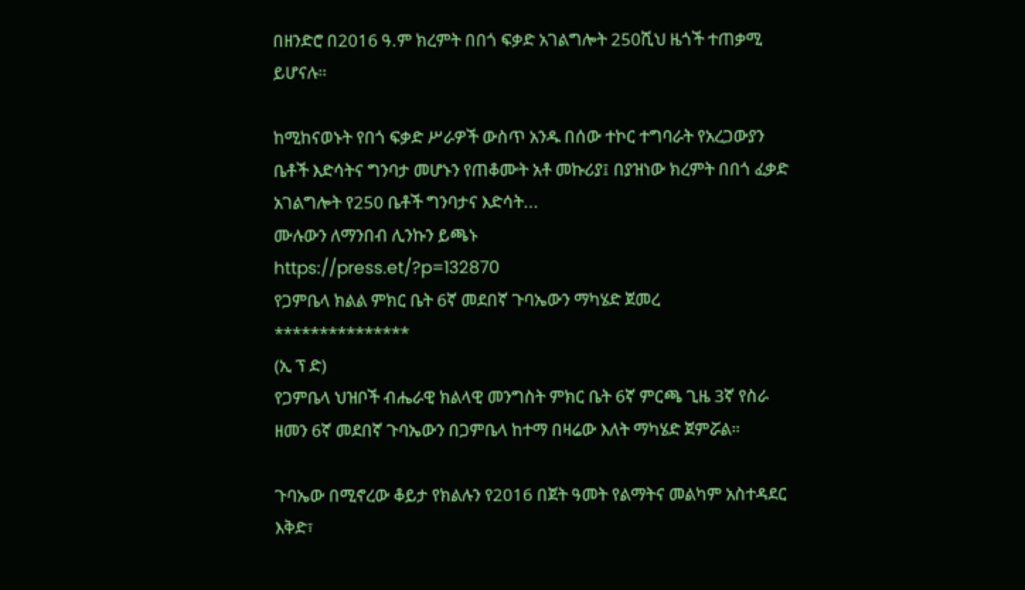በዘንድሮ በ2016 ዓ.ም ክረምት በበጎ ፍቃድ አገልግሎት 250ሺህ ዜጎች ተጠቃሚ ይሆናሉ።

ከሚከናወኑት የበጎ ፍቃድ ሥራዎች ውስጥ አንዱ በሰው ተኮር ተግባራት የአረጋውያን ቤቶች እድሳትና ግንባታ መሆኑን የጠቆሙት አቶ መኩሪያ፤ በያዝነው ክረምት በበጎ ፈቃድ አገልግሎት የ250 ቤቶች ግንባታና እድሳት...
ሙሉውን ለማንበብ ሊንኩን ይጫኑ
https://press.et/?p=132870
የጋምቤላ ክልል ምክር ቤት 6ኛ መደበኛ ጉባኤውን ማካሄድ ጀመረ
***************
(ኢ ፕ ድ)
የጋምቤላ ህዝቦች ብሔራዊ ክልላዊ መንግስት ምክር ቤት 6ኛ ምርጫ ጊዜ 3ኛ የስራ ዘመን 6ኛ መደበኛ ጉባኤውን በጋምቤላ ከተማ በዛሬው እለት ማካሄድ ጀምሯል።

ጉባኤው በሚኖረው ቆይታ የክልሉን የ2016 በጀት ዓመት የልማትና መልካም አስተዳደር እቅድ፣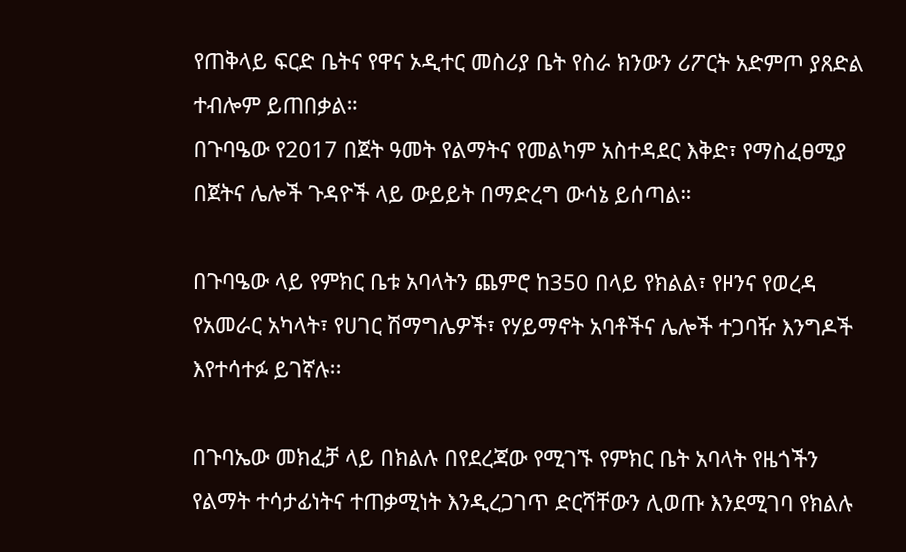የጠቅላይ ፍርድ ቤትና የዋና ኦዲተር መስሪያ ቤት የስራ ክንውን ሪፖርት አድምጦ ያጸድል ተብሎም ይጠበቃል።
በጉባዔው የ2017 በጀት ዓመት የልማትና የመልካም አስተዳደር እቅድ፣ የማስፈፀሚያ በጀትና ሌሎች ጉዳዮች ላይ ውይይት በማድረግ ውሳኔ ይሰጣል።

በጉባዔው ላይ የምክር ቤቱ አባላትን ጨምሮ ከ350 በላይ የክልል፣ የዞንና የወረዳ የአመራር አካላት፣ የሀገር ሽማግሌዎች፣ የሃይማኖት አባቶችና ሌሎች ተጋባዥ እንግዶች እየተሳተፉ ይገኛሉ፡፡

በጉባኤው መክፈቻ ላይ በክልሉ በየደረጃው የሚገኙ የምክር ቤት አባላት የዜጎችን የልማት ተሳታፊነትና ተጠቃሚነት እንዲረጋገጥ ድርሻቸውን ሊወጡ እንደሚገባ የክልሉ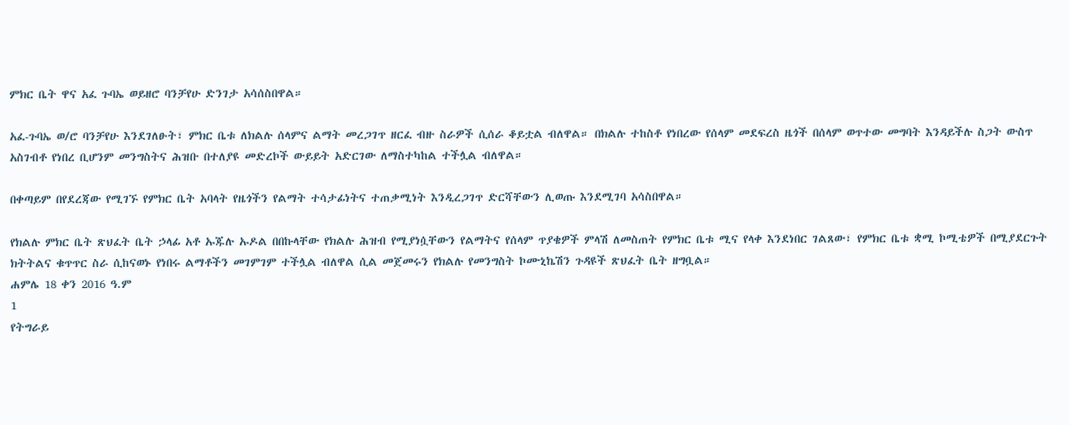ምክር ቤት ዋና አፈ ጉባኤ ወይዘሮ ባንቻየሁ ድንገታ አሳሰስበዋል።

አፈ-ጉባኤ ወ/ሮ ባንቻየሁ እንደገለፁት፣ ምክር ቤቱ ለክልሉ ሰላምና ልማት መረጋገጥ ዘርፈ ብዙ ስራዎች ሲሰራ ቆይቷል ብለዋል። በክልሉ ተከስቶ የነበረው የሰላም መደፍረስ ዜጎች በሰላም ወጥተው መግባት እንዳይችሉ ስጋት ውስጥ አስገብቶ የነበረ ቢሆንም መንግስትና ሕዝቡ በተለያዩ መድረኮች ውይይት አድርገው ለማስተካከል ተችሏል ብለዋል።

በቀጣይም በየደረጃው የሚገኙ የምክር ቤት አባላት የዜጎችን የልማት ተሳታፊነትና ተጠቃሚነት እንዲረጋገጥ ድርሻቸውን ሊወጡ እንደሚገባ አሳስበዋል።

የክልሉ ምክር ቤት ጽህፈት ቤት ኃላፊ አቶ ኡጁሉ ኡዶል በበኩላቸው የክልሉ ሕዝብ የሚያነሷቸውን የልማትና የሰላም ጥያቄዎች ምላሽ ለመስጠት የምክር ቤቱ ሚና የላቀ እንደነበር ገልጸው፣ የምክር ቤቱ ቋሚ ኮሚቴዎች በሚያደርጉት ክትትልና ቁጥጥር ስራ ሲከናወኑ የነበሩ ልማቶችን መገምገም ተችሏል ብለዋል ሲል መጀመሩን የክልሉ የመንግስት ኮሙኒኬሽን ጉዳዩች ጽህፈት ቤት ዘግቧል።
ሐምሌ 18 ቀን 2016 ዓ.ም
1
የትግራይ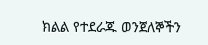ክልል የተደራጁ ወንጀለኞችን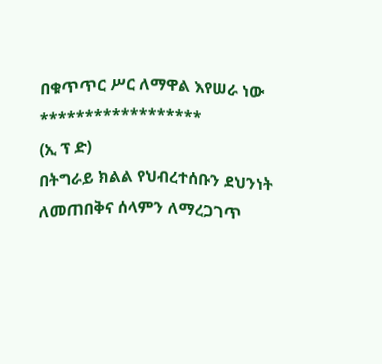በቁጥጥር ሥር ለማዋል እየሠራ ነው
******************
(ኢ ፕ ድ)
በትግራይ ክልል የህብረተሰቡን ደህንነት ለመጠበቅና ሰላምን ለማረጋገጥ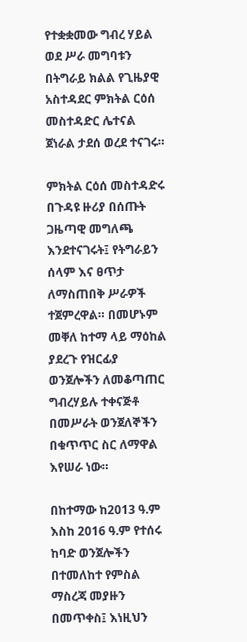የተቋቋመው ግብረ ሃይል ወደ ሥራ መግባቱን በትግራይ ክልል የጊዜያዊ አስተዳደር ምክትል ርዕሰ መስተዳድር ሌተናል ጀነራል ታደሰ ወረደ ተናገሩ።

ምክትል ርዕሰ መስተዳድሩ በጉዳዩ ዙሪያ በሰጡት ጋዜጣዊ መግለጫ እንደተናገሩት፤ የትግራይን ሰላም እና ፀጥታ ለማስጠበቅ ሥራዎች ተጀምረዋል። በመሆኑም መቐለ ከተማ ላይ ማዕከል ያደረጉ የዝርፊያ ወንጀሎችን ለመቆጣጠር ግብረሃይሉ ተቀናጅቶ በመሥራት ወንጀለኞችን በቁጥጥር ስር ለማዋል እየሠራ ነው።

በከተማው ከ2013 ዓ.ም እስከ 2016 ዓ.ም የተሰሩ ከባድ ወንጀሎችን በተመለከተ የምስል ማስረጃ መያዙን በመጥቀስ፤ እነዚህን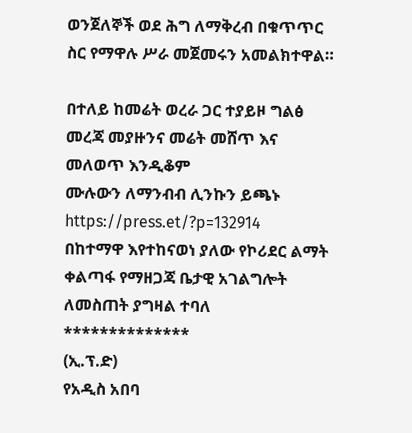ወንጀለኞች ወደ ሕግ ለማቅረብ በቁጥጥር ስር የማዋሉ ሥራ መጀመሩን አመልክተዋል።

በተለይ ከመሬት ወረራ ጋር ተያይዞ ግልፅ መረጃ መያዙንና መሬት መሸጥ እና መለወጥ እንዲቆም
ሙሉውን ለማንብብ ሊንኩን ይጫኑ
https://press.et/?p=132914
በከተማዋ እየተከናወነ ያለው የኮሪደር ልማት ቀልጣፋ የማዘጋጃ ቤታዊ አገልግሎት ለመስጠት ያግዛል ተባለ
**************
(ኢ.ፕ.ድ)
የአዲስ አበባ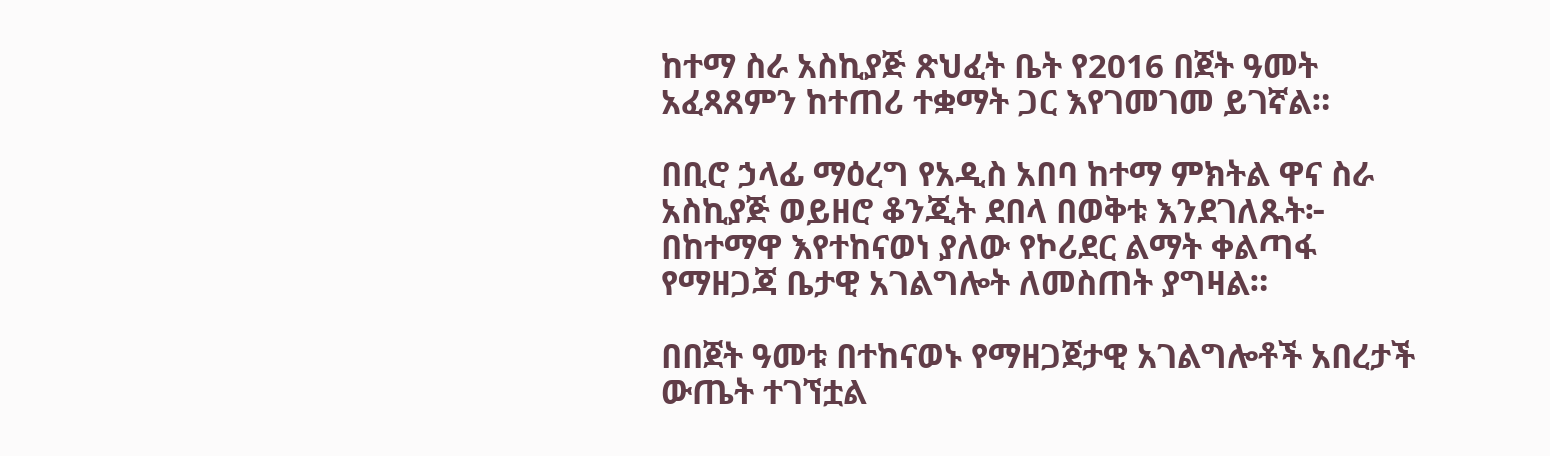ከተማ ስራ አስኪያጅ ጽህፈት ቤት የ2016 በጀት ዓመት አፈጻጸምን ከተጠሪ ተቋማት ጋር እየገመገመ ይገኛል።

በቢሮ ኃላፊ ማዕረግ የአዲስ አበባ ከተማ ምክትል ዋና ስራ አስኪያጅ ወይዘሮ ቆንጂት ደበላ በወቅቱ እንደገለጹት፦ በከተማዋ እየተከናወነ ያለው የኮሪደር ልማት ቀልጣፋ የማዘጋጃ ቤታዊ አገልግሎት ለመስጠት ያግዛል።

በበጀት ዓመቱ በተከናወኑ የማዘጋጀታዊ አገልግሎቶች አበረታች ውጤት ተገኘቷል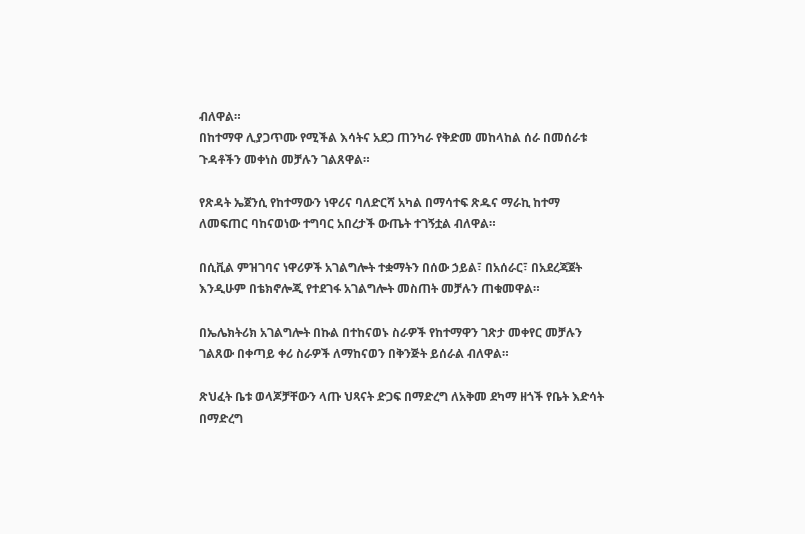ብለዋል።
በከተማዋ ሊያጋጥሙ የሚችል እሳትና አደጋ ጠንካራ የቅድመ መከላከል ሰራ በመሰራቱ ጉዳቶችን መቀነስ መቻሉን ገልጸዋል።

የጽዳት ኤጀንሲ የከተማውን ነዋሪና ባለድርሻ አካል በማሳተፍ ጽዱና ማራኪ ከተማ ለመፍጠር ባከናወነው ተግባር አበረታች ውጤት ተገኝቷል ብለዋል።

በሲቪል ምዝገባና ነዋሪዎች አገልግሎት ተቋማትን በሰው ኃይል፣ በአሰራር፣ በአደረጃጀት እንዲሁም በቴክኖሎጂ የተደገፋ አገልግሎት መስጠት መቻሉን ጠቁመዋል።

በኤሌክትሪክ አገልግሎት በኩል በተከናወኑ ስራዎች የከተማዋን ገጽታ መቀየር መቻሉን ገልጸው በቀጣይ ቀሪ ስራዎች ለማከናወን በቅንጅት ይሰራል ብለዋል።

ጽህፈት ቤቱ ወላጆቻቸውን ላጡ ህጻናት ድጋፍ በማድረግ ለአቅመ ደካማ ዘጎች የቤት እድሳት በማድረግ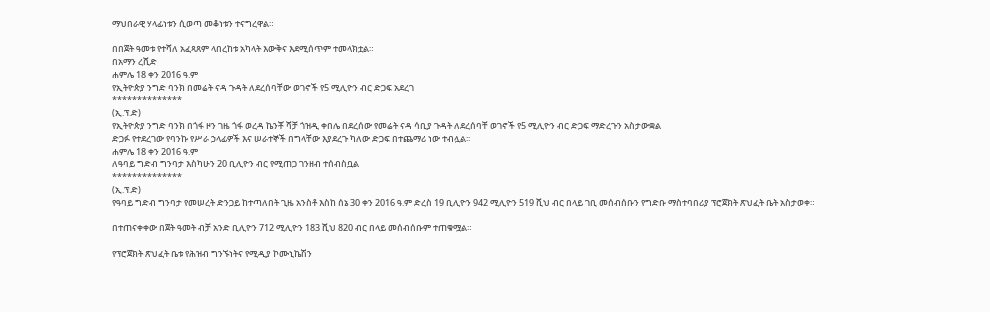ማህበራዊ ሃላፊነቱን ሲወጣ መቆነቱን ተናግረዋል።

በበጀት ዓመቱ የተሻለ አፈጻጸም ላበረከቱ አካላት እውቅና እደሚሰጥም ተመላክቷል።
በአማን ረሺድ
ሐምሌ 18 ቀን 2016 ዓ.ም
የኢትዮጵያ ንግድ ባንክ በመሬት ናዳ ጉዳት ለደረሰባቸው ወገኖች የ5 ሚሊዮን ብር ድጋፍ አደረገ
**************
(ኢ.ፕ.ድ)
የኢትዮጵያ ንግድ ባንክ በጎፋ ዞን ገዜ ጎፋ ወረዳ ኬንቾ ሻቻ ጎዝዲ ቀበሌ በደረሰው የመሬት ናዳ ሳቢያ ጉዳት ለደረሰባቸ ወገኖች የ5 ሚሊዮን ብር ድጋፍ ማድረጉን አስታውቋል
ድጋፉ የተደረገው የባንኩ የሥራ ኃላፊዎች እና ሠራተኞች በግላቸው እያደረጉ ካለው ድጋፍ በተጨማሪ ነው ተብሏል፡፡
ሐምሌ 18 ቀን 2016 ዓ.ም
ለዓባይ ግድብ ግንባታ እስካሁን 20 ቢሊዮን ብር የሚጠጋ ገንዘብ ተሰብስቧል
**************
(ኢ.ፕ.ድ)
የዓባይ ግድብ ግንባታ የመሠረት ድንጋይ ከተጣለበት ጊዜ አንስቶ እስከ ሰኔ 30 ቀን 2016 ዓ.ም ድረስ 19 ቢሊዮን 942 ሚሊዮን 519 ሺህ ብር በላይ ገቢ መሰብሰቡን የግድቡ ማስተባበሪያ ፕሮጀክት ጽህፈት ቤት አስታወቀ።

በተጠናቀቀው በጀት ዓመት ብቻ አንድ ቢሊዮን 712 ሚሊዮን 183 ሺህ 820 ብር በላይ መሰብሰቡም ተጠቁሟል።

የፕሮጀክት ጽህፈት ቤቱ የሕዝብ ግንኙነትና የሚዲያ ኮሙኒኬሽን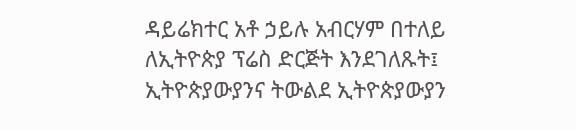ዳይሬክተር አቶ ኃይሉ አብርሃም በተለይ ለኢትዮጵያ ፕሬስ ድርጅት እንደገለጹት፤ ኢትዮጵያውያንና ትውልደ ኢትዮጵያውያን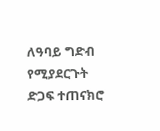ለዓባይ ግድብ የሚያደርጉት ድጋፍ ተጠናክሮ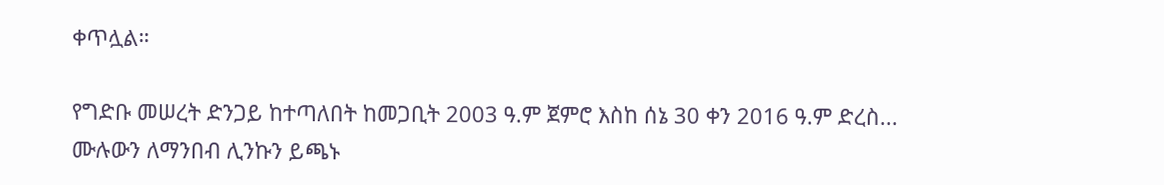ቀጥሏል።

የግድቡ መሠረት ድንጋይ ከተጣለበት ከመጋቢት 2003 ዓ.ም ጀምሮ እስከ ሰኔ 30 ቀን 2016 ዓ.ም ድረስ...
ሙሉውን ለማንበብ ሊንኩን ይጫኑ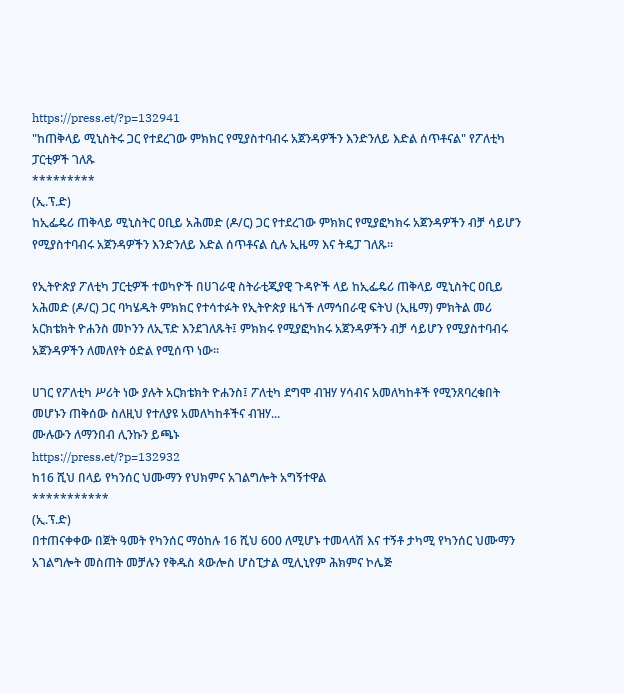https://press.et/?p=132941
"ከጠቅላይ ሚኒስትሩ ጋር የተደረገው ምክክር የሚያስተባብሩ አጀንዳዎችን እንድንለይ እድል ሰጥቶናል" የፖለቲካ ፓርቲዎች ገለጹ
*********
(ኢ.ፕ.ድ)
ከኢፌዴሪ ጠቅላይ ሚኒስትር ዐቢይ አሕመድ (ዶ/ር) ጋር የተደረገው ምክክር የሚያፎካክሩ አጀንዳዎችን ብቻ ሳይሆን የሚያስተባብሩ አጀንዳዎችን እንድንለይ እድል ሰጥቶናል ሲሉ ኢዜማ እና ትዴፓ ገለጹ።

የኢትዮጵያ ፖለቲካ ፓርቲዎች ተወካዮች በሀገራዊ ስትራቲጂያዊ ጉዳዮች ላይ ከኢፌዴሪ ጠቅላይ ሚኒስትር ዐቢይ አሕመድ (ዶ/ር) ጋር ባካሄዱት ምክክር የተሳተፉት የኢትዮጵያ ዜጎች ለማኅበራዊ ፍትህ (ኢዜማ) ምክትል መሪ አርክቴክት ዮሐንስ መኮንን ለኢፕድ እንደገለጹት፤ ምክክሩ የሚያፎካክሩ አጀንዳዎችን ብቻ ሳይሆን የሚያስተባብሩ አጀንዳዎችን ለመለየት ዕድል የሚሰጥ ነው።

ሀገር የፖለቲካ ሥሪት ነው ያሉት አርክቴክት ዮሐንስ፤ ፖለቲካ ደግሞ ብዝሃ ሃሳብና አመለካከቶች የሚንጸባረቁበት መሆኑን ጠቅሰው ስለዚህ የተለያዩ አመለካከቶችና ብዝሃ...
ሙሉውን ለማንበብ ሊንኩን ይጫኑ
https://press.et/?p=132932
ከ16 ሺህ በላይ የካንሰር ህሙማን የህክምና አገልግሎት አግኝተዋል
***********
(ኢ.ፕ.ድ)
በተጠናቀቀው በጀት ዓመት የካንሰር ማዕከሉ 16 ሺህ 600 ለሚሆኑ ተመላላሽ እና ተኝቶ ታካሚ የካንሰር ህሙማን አገልግሎት መስጠት መቻሉን የቅዱስ ጳውሎስ ሆስፒታል ሚሊኒየም ሕክምና ኮሌጅ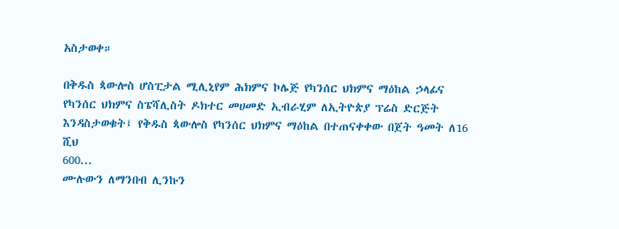አስታወቀ።

በቅዱስ ጳውሎስ ሆስፒታል ሚሊኒየም ሕክምና ኮሌጅ የካንሰር ህክምና ማዕከል ኃላፊና የካንሰር ህክምና ስፔሻሊስት ዶክተር መሀመድ ኢብራሂም ለኢትዮጵያ ፕሬስ ድርጅት እንዳስታወቁት፤ የቅዱስ ጳውሎስ የካንሰር ህክምና ማዕከል በተጠናቀቀው በጀት ዓመት ለ16 ሺህ
600...
ሙሉውን ለማንበብ ሊንኩን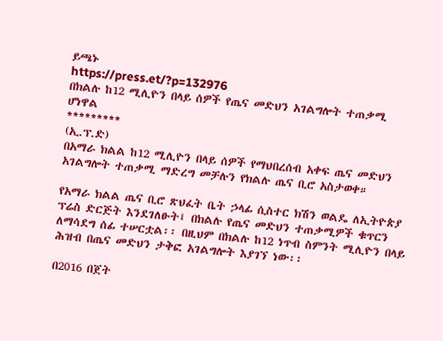ይጫኑ
https://press.et/?p=132976
በክልሉ ከ12 ሚሊዮን በላይ ሰዎች የጤና መድህን አገልግሎት ተጠቃሚ ሆነዋል
*********
(ኢ.ፕ.ድ)
በአማራ ክልል ከ12 ሚሊዮን በላይ ሰዎች የማህበረሰብ አቀፍ ጤና መድህን አገልግሎት ተጠቃሚ ማድረግ መቻሉን የክልሉ ጤና ቢሮ አስታወቀ።

የአማራ ክልል ጤና ቢሮ ጽህፈት ቤት ኃላፊ ሲስተር ክሽን ወልዴ ለኢትዮጵያ ፕሬስ ድርጅት እንደገለፁት፤ በክልሉ የጤና መድህን ተጠቃሚዎች ቁጥርን ለማሳደግ ሰፊ ተሠርቷል፡፡ በዚህም በክልሉ ከ12 ነጥብ ስምንት ሚሊዮን በላይ ሕዝብ በጤና መድህን ታቅፎ አገልግሎት እያገኘ ነው፡፡

በ2016 በጀት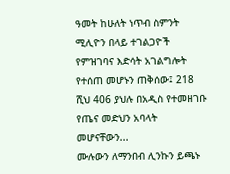ዓመት ከሁለት ነጥብ ስምንት ሚሊዮን በላይ ተገልጋዮች የምዝገባና እድሳት አገልግሎት የተሰጠ መሆኑን ጠቅሰው፤ 218 ሺህ 406 ያህሉ በአዲስ የተመዘገቡ የጤና መድህን አባላት መሆናቸውን...
ሙሉውን ለማንበብ ሊንኩን ይጫኑ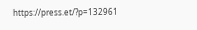https://press.et/?p=132961